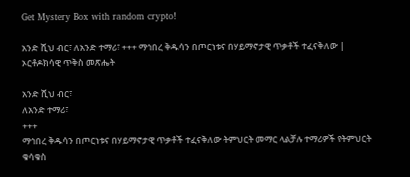Get Mystery Box with random crypto!

አንድ ሺህ ብር፣ ለአንድ ተማሪ፣ +++ ማኅበረ ቅዱሳን በጦርነቱና በሃይማኖታዊ ጥቃቶች ተፈናቅለው | ኦርቶዶክሳዊ ጥቅስ መጽሔት

አንድ ሺህ ብር፣
ለአንድ ተማሪ፣
+++
ማኅበረ ቅዱሳን በጦርነቱና በሃይማኖታዊ ጥቃቶች ተፈናቅለው ትምህርት መማር ላልቻሉ ተማሪዎች የትምህርት ቁሳቁስ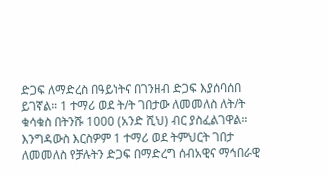ድጋፍ ለማድረስ በዓይነትና በገንዘብ ድጋፍ እያሰባሰበ ይገኛል። 1 ተማሪ ወደ ት/ት ገበታው ለመመለስ ለት/ት ቁሳቁስ በትንሹ 1000 (አንድ ሺህ) ብር ያስፈልገዋል።
እንግዳውስ እርስዎም 1 ተማሪ ወደ ትምህርት ገበታ ለመመለስ የቻሉትን ድጋፍ በማድረግ ሰብአዊና ማኅበራዊ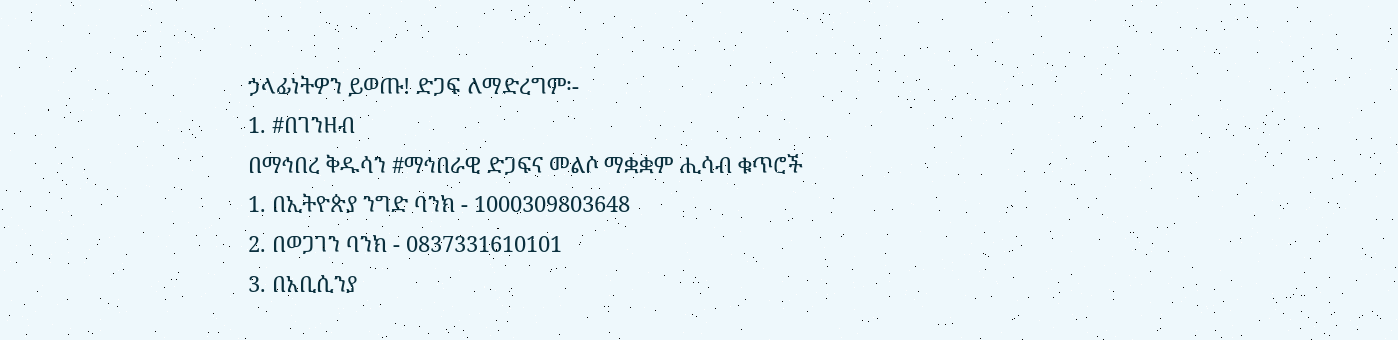ኃላፊነትዎን ይወጡ! ድጋፍ ለማድረግም፡-
1. #በገንዘብ
በማኅበረ ቅዱሳን #ማኅበራዊ ድጋፍና መልሶ ማቋቋም ሒሳብ ቁጥሮች
1. በኢትዮጵያ ንግድ ባንክ - 1000309803648
2. በወጋገን ባንክ - 0837331610101
3. በአቢሲንያ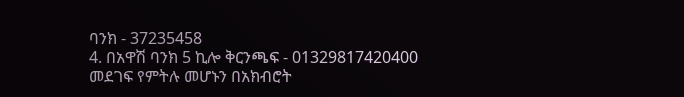ባንክ - 37235458
4. በአዋሽ ባንክ 5 ኪሎ ቅርንጫፍ - 01329817420400 መደገፍ የምትሉ መሆኑን በአክብሮት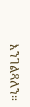እንገልጻለን።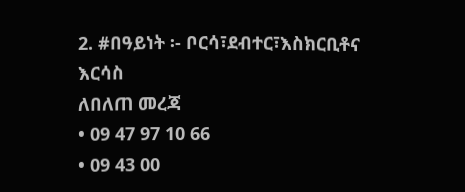2. #በዓይነት ፡- ቦርሳ፣ደብተር፣እስክርቢቶና እርሳስ
ለበለጠ መረጃ
• 09 47 97 10 66
• 09 43 00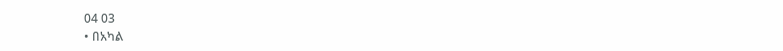04 03
• በአካል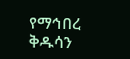የማኅበረ ቅዱሳን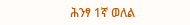ሕንፃ 1ኛ ወለል